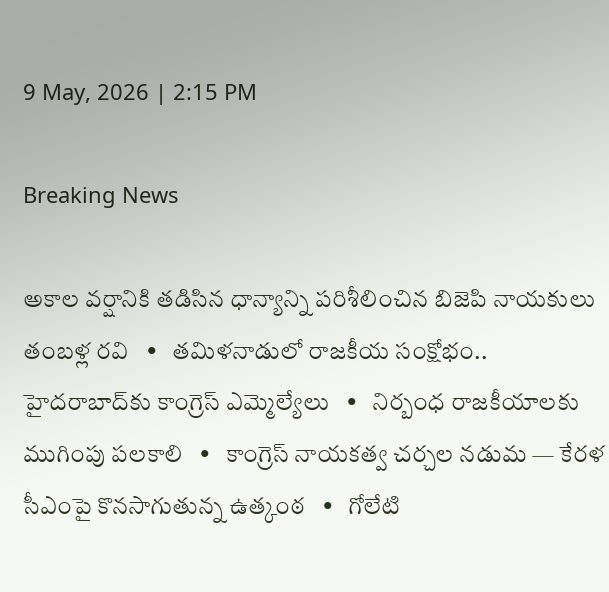9 May, 2026 | 2:15 PM

Breaking News

అకాల వర్షానికి తడిసిన ధాన్యాన్ని పరిశీలించిన బిజెపి నాయకులు తంబళ్ల రవి   •   తమిళనాడులో రాజకీయ సంక్షోభం.. హైదరాబాద్‌కు కాంగ్రెస్ ఎమ్మెల్యేలు   •   నిర్బంధ రాజకీయాలకు ముగింపు పలకాలి   •   కాంగ్రెస్ నాయకత్వ చర్చల నడుమ — కేరళ సీఎంపై కొనసాగుతున్న ఉత్కంఠ   •   గోలేటి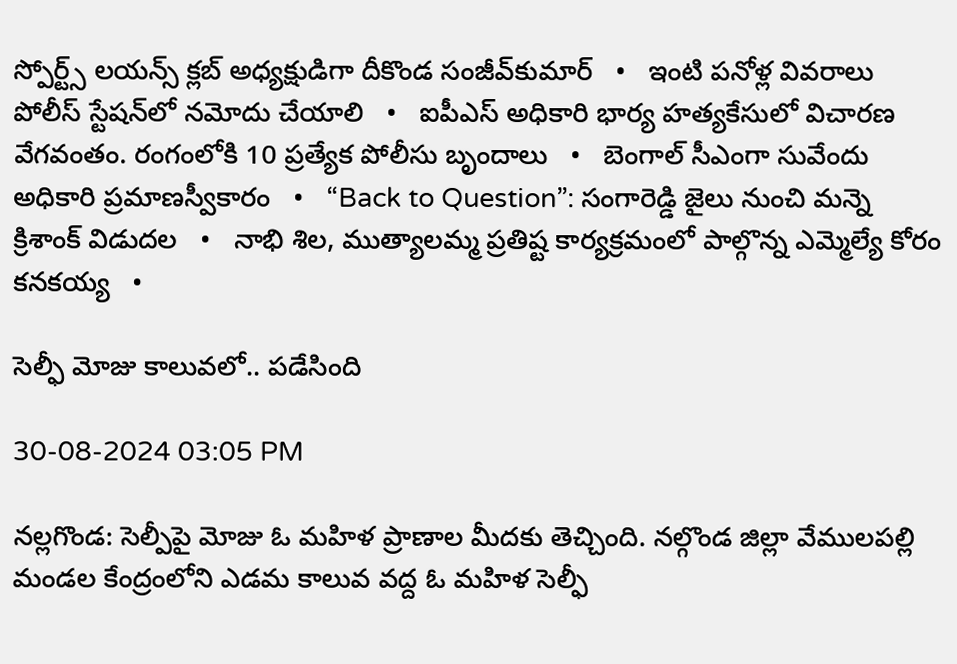స్పోర్ట్స్ లయన్స్ క్లబ్ అధ్యక్షుడిగా దీకొండ సంజీవ్‌కుమార్   •   ఇంటి పనోళ్ల వివరాలు పోలీస్ స్టేషన్‌లో నమోదు చేయాలి   •   ఐపీఎస్ అధికారి భార్య హత్యకేసులో విచారణ వేగవంతం. రంగంలోకి 10 ప్రత్యేక పోలీసు బృందాలు   •   బెంగాల్‌ సీఎంగా సువేందు అధికారి ప్రమాణస్వీకారం   •   “Back to Question”: సంగారెడ్డి జైలు నుంచి మన్నె క్రిశాంక్ విడుదల   •   నాభి శిల, ముత్యాలమ్మ ప్రతిష్ట కార్యక్రమంలో పాల్గొన్న ఎమ్మెల్యే కోరం కనకయ్య   •

సెల్ఫీ మోజు కాలువలో.. పడేసింది

30-08-2024 03:05 PM

నల్లగొండ: సెల్పీపై మోజు ఓ మహిళ ప్రాణాల మీదకు తెచ్చింది. నల్గొండ జిల్లా వేములపల్లి మండల కేంద్రంలోని ఎడమ కాలువ వద్ద ఓ మహిళ సెల్ఫీ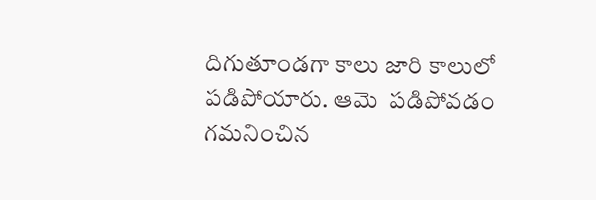దిగుతూండగా కాలు జారి కాలులో పడిపోయారు. ఆమె  పడిపోవడం గమనించిన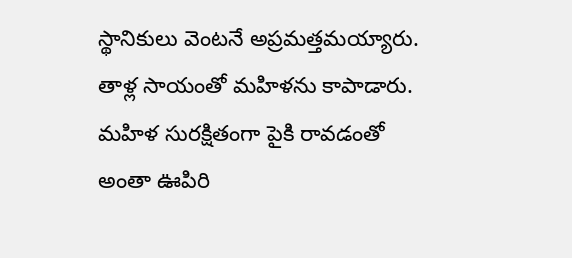స్థానికులు వెంటనే అప్రమత్తమయ్యారు. తాళ్ల సాయంతో మహిళను కాపాడారు. మహిళ సురక్షితంగా పైకి రావడంతో అంతా ఊపిరి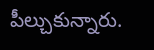పీల్చుకున్నారు.